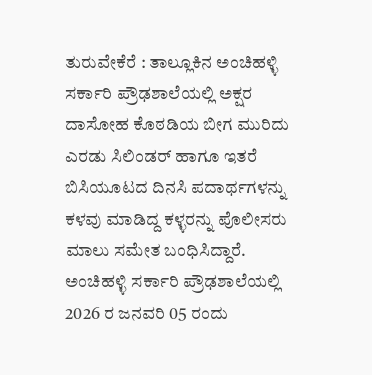ತುರುವೇಕೆರೆ : ತಾಲ್ಲೂಕಿನ ಅಂಚಿಹಳ್ಳಿ ಸರ್ಕಾರಿ ಪ್ರೌಢಶಾಲೆಯಲ್ಲಿ ಅಕ್ಷರ ದಾಸೋಹ ಕೊಠಡಿಯ ಬೀಗ ಮುರಿದು ಎರಡು ಸಿಲಿಂಡರ್ ಹಾಗೂ ಇತರೆ ಬಿಸಿಯೂಟದ ದಿನಸಿ ಪದಾರ್ಥಗಳನ್ನು ಕಳವು ಮಾಡಿದ್ದ ಕಳ್ಳರನ್ನು ಪೊಲೀಸರು ಮಾಲು ಸಮೇತ ಬಂಧಿಸಿದ್ದಾರೆ.
ಅಂಚಿಹಳ್ಳಿ ಸರ್ಕಾರಿ ಪ್ರೌಢಶಾಲೆಯಲ್ಲಿ 2026 ರ ಜನವರಿ 05 ರಂದು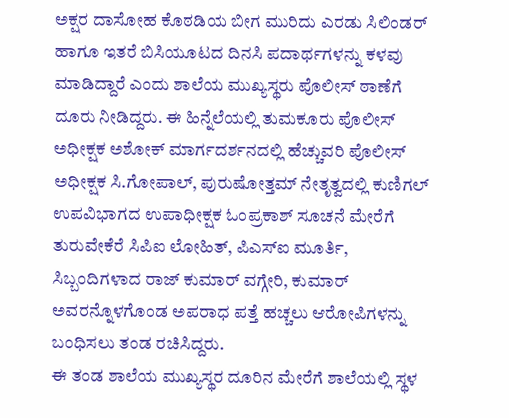ಅಕ್ಷರ ದಾಸೋಹ ಕೊಠಡಿಯ ಬೀಗ ಮುರಿದು ಎರಡು ಸಿಲಿಂಡರ್ ಹಾಗೂ ಇತರೆ ಬಿಸಿಯೂಟದ ದಿನಸಿ ಪದಾರ್ಥಗಳನ್ನು ಕಳವು ಮಾಡಿದ್ದಾರೆ ಎಂದು ಶಾಲೆಯ ಮುಖ್ಯಸ್ಥರು ಪೊಲೀಸ್ ಠಾಣೆಗೆ ದೂರು ನೀಡಿದ್ದರು. ಈ ಹಿನ್ನೆಲೆಯಲ್ಲಿ ತುಮಕೂರು ಪೊಲೀಸ್ ಅಧೀಕ್ಷಕ ಅಶೋಕ್ ಮಾರ್ಗದರ್ಶನದಲ್ಲಿ ಹೆಚ್ಚುವರಿ ಪೊಲೀಸ್ ಅಧೀಕ್ಷಕ ಸಿ.ಗೋಪಾಲ್, ಪುರುಷೋತ್ತಮ್ ನೇತೃತ್ವದಲ್ಲಿ ಕುಣಿಗಲ್ ಉಪವಿಭಾಗದ ಉಪಾಧೀಕ್ಷಕ ಓಂಪ್ರಕಾಶ್ ಸೂಚನೆ ಮೇರೆಗೆ ತುರುವೇಕೆರೆ ಸಿಪಿಐ ಲೋಹಿತ್, ಪಿಎಸ್ಐ ಮೂರ್ತಿ, ಸಿಬ್ಬಂದಿಗಳಾದ ರಾಜ್ ಕುಮಾರ್ ವಗ್ಗೇರಿ, ಕುಮಾರ್ ಅವರನ್ನೊಳಗೊಂಡ ಅಪರಾಧ ಪತ್ತೆ ಹಚ್ಚಲು ಆರೋಪಿಗಳನ್ನು ಬಂಧಿಸಲು ತಂಡ ರಚಿಸಿದ್ದರು.
ಈ ತಂಡ ಶಾಲೆಯ ಮುಖ್ಯಸ್ಥರ ದೂರಿನ ಮೇರೆಗೆ ಶಾಲೆಯಲ್ಲಿ ಸ್ಥಳ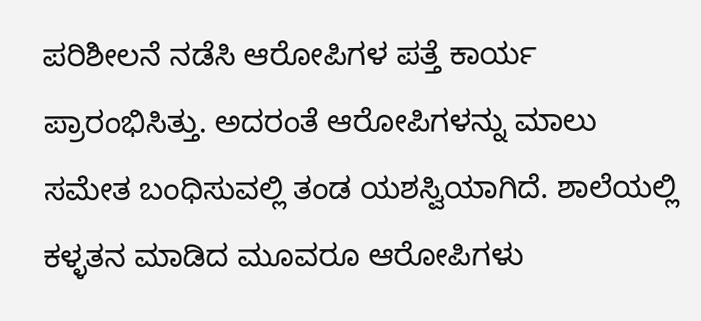ಪರಿಶೀಲನೆ ನಡೆಸಿ ಆರೋಪಿಗಳ ಪತ್ತೆ ಕಾರ್ಯ ಪ್ರಾರಂಭಿಸಿತ್ತು. ಅದರಂತೆ ಆರೋಪಿಗಳನ್ನು ಮಾಲು ಸಮೇತ ಬಂಧಿಸುವಲ್ಲಿ ತಂಡ ಯಶಸ್ವಿಯಾಗಿದೆ. ಶಾಲೆಯಲ್ಲಿ ಕಳ್ಳತನ ಮಾಡಿದ ಮೂವರೂ ಆರೋಪಿಗಳು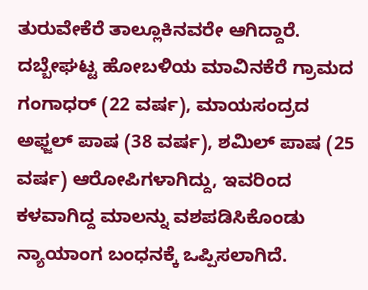ತುರುವೇಕೆರೆ ತಾಲ್ಲೂಕಿನವರೇ ಆಗಿದ್ದಾರೆ. ದಬ್ಬೇಘಟ್ಟ ಹೋಬಳಿಯ ಮಾವಿನಕೆರೆ ಗ್ರಾಮದ ಗಂಗಾಧರ್ (22 ವರ್ಷ), ಮಾಯಸಂದ್ರದ ಅಫ್ಜಲ್ ಪಾಷ (38 ವರ್ಷ), ಶಮಿಲ್ ಪಾಷ (25 ವರ್ಷ) ಆರೋಪಿಗಳಾಗಿದ್ದು, ಇವರಿಂದ ಕಳವಾಗಿದ್ದ ಮಾಲನ್ನು ವಶಪಡಿಸಿಕೊಂಡು ನ್ಯಾಯಾಂಗ ಬಂಧನಕ್ಕೆ ಒಪ್ಪಿಸಲಾಗಿದೆ.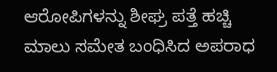ಆರೋಪಿಗಳನ್ನು ಶೀಘ್ರ ಪತ್ತೆ ಹಚ್ಚಿ ಮಾಲು ಸಮೇತ ಬಂಧಿಸಿದ ಅಪರಾಧ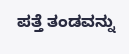ಪತ್ತೆ ತಂಡವನ್ನು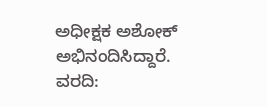ಅಧೀಕ್ಷಕ ಅಶೋಕ್ ಅಭಿನಂದಿಸಿದ್ದಾರೆ.
ವರದಿ: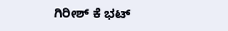ಗಿರೀಶ್ ಕೆ ಭಟ್